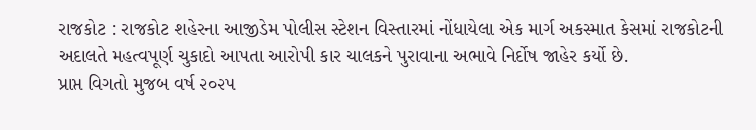રાજકોટ : રાજકોટ શહેરના આજીડેમ પોલીસ સ્ટેશન વિસ્તારમાં નોંધાયેલા એક માર્ગ અકસ્માત કેસમાં રાજકોટની અદાલતે મહત્વપૂર્ણ ચુકાદો આપતા આરોપી કાર ચાલકને પુરાવાના અભાવે નિર્દોષ જાહેર કર્યો છે.
પ્રાપ્ત વિગતો મુજબ વર્ષ ૨૦૨૫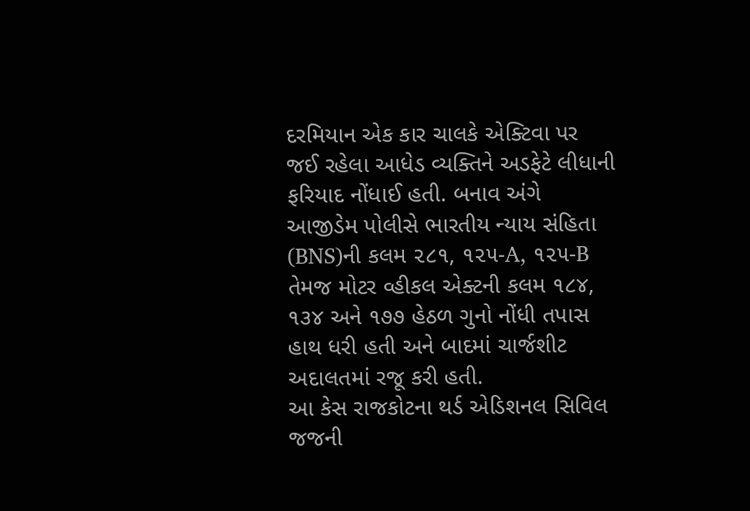દરમિયાન એક કાર ચાલકે એક્ટિવા પર જઈ રહેલા આધેડ વ્યક્તિને અડફેટે લીધાની ફરિયાદ નોંધાઈ હતી. બનાવ અંગે આજીડેમ પોલીસે ભારતીય ન્યાય સંહિતા (BNS)ની કલમ ૨૮૧, ૧૨૫-A, ૧૨૫-B તેમજ મોટર વ્હીકલ એક્ટની કલમ ૧૮૪, ૧૩૪ અને ૧૭૭ હેઠળ ગુનો નોંધી તપાસ હાથ ધરી હતી અને બાદમાં ચાર્જશીટ અદાલતમાં રજૂ કરી હતી.
આ કેસ રાજકોટના થર્ડ એડિશનલ સિવિલ જજની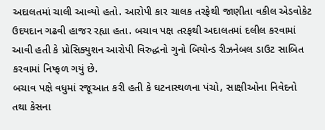અદાલતમાં ચાલી આવ્યો હતો. આરોપી કાર ચાલક તરફેથી જાણીતા વકીલ એડવોકેટ ઉદયદાન ગઢવી હાજર રહ્યા હતા. બચાવ પક્ષ તરફથી અદાલતમાં દલીલ કરવામાં આવી હતી કે પ્રોસિક્યુશન આરોપી વિરુદ્ધનો ગુનો બિયોન્ડ રીઝનેબલ ડાઉટ સાબિત કરવામાં નિષ્ફળ ગયું છે.
બચાવ પક્ષે વધુમાં રજૂઆત કરી હતી કે ઘટનાસ્થળના પંચો, સાક્ષીઓના નિવેદનો તથા કેસના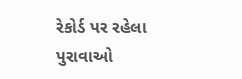રેકોર્ડ પર રહેલા પુરાવાઓ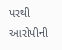પરથી આરોપીની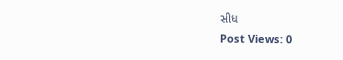સીધ
Post Views: 0